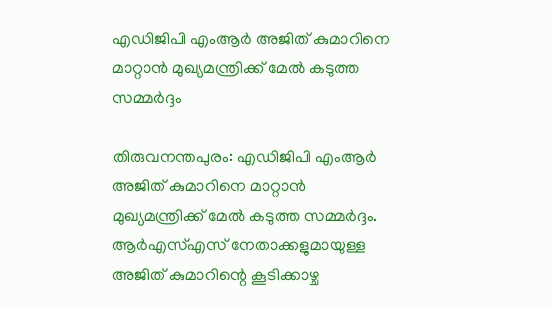എഡിജിപി എംആര്‍ അജിത് കുമാറിനെ മാറ്റാന്‍ മുഖ്യമന്ത്രിക്ക് മേല്‍ കടുത്ത സമ്മര്‍ദ്ദം

തിരുവനന്തപുരം: എഡിജിപി എംആര്‍ അജിത് കുമാറിനെ മാറ്റാന്‍ മുഖ്യമന്ത്രിക്ക് മേല്‍ കടുത്ത സമ്മര്‍ദ്ദം. ആര്‍എസ്എസ് നേതാക്കളുമായുള്ള അജിത് കുമാറിന്റെ കൂടിക്കാഴ്ച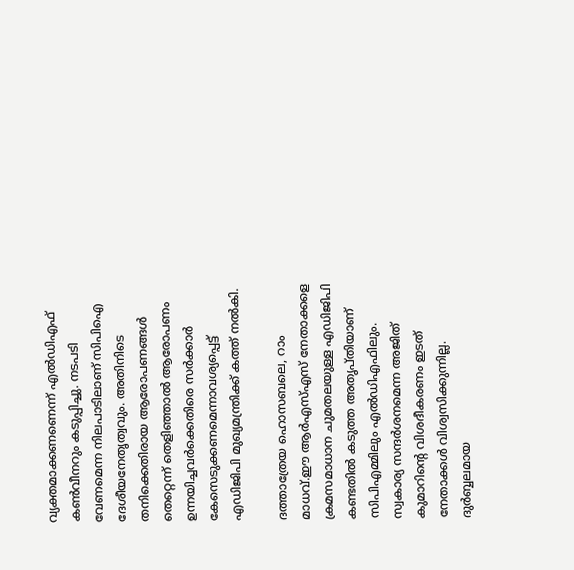വ്യക്തമാക്കണണെന്ന് എല്‍ഡിഎഫ് കണ്‍വീനറും കടുപ്പിച്ചു. നടപടി വേണമെന്ന നിലപാടിലാണ് സിപിഐ ദേശീയനേതൃത്വവും. അതിനിടെ തനിക്കെതിരായ ആരോപണങ്ങള്‍ തെറ്റെന്ന് തെളിഞ്ഞാല്‍ ആരോപണം ഉന്നയിച്ചവര്‍ക്കെതിരെ സര്‍ക്കാര്‍ കേസെടുക്കണമെന്നാവശ്യപ്പെട്ട് എഡിജിപി മുഖ്യമന്ത്രിക്ക് കത്ത് നല്‍കി.

ദത്താത്രേയ ഹൊസബലെ, റാം മാധവ്.ഈ ആര്‍എസ്എസ് നേതാക്കളെ ക്രമസമാധാന ചുമതലയുള്ള എഡിജിപി കണ്ടതില്‍ കടുത്ത അതൃപ്തിയാണ് സിപിഎമ്മിലും എല്‍ഡിഎഫിലും. സ്വകാര്യ സന്ദര്‍ശനമെന്ന അജിത് കുമാറിന്റെ വിശദീകരണം ഇടത് നേതാക്കള്‍ വിശ്വസിക്കുന്നില്ല. ദുര്‍ബ്ബലമായ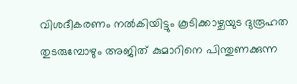വിശദീകരണം നല്‍കിയിട്ടും കൂടിക്കാഴ്ചയുട ദുരൂഹത തുടരുമ്പോഴും അജിത് കുമാറിനെ പിന്തുണക്കുന്ന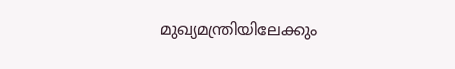മുഖ്യമന്ത്രിയിലേക്കും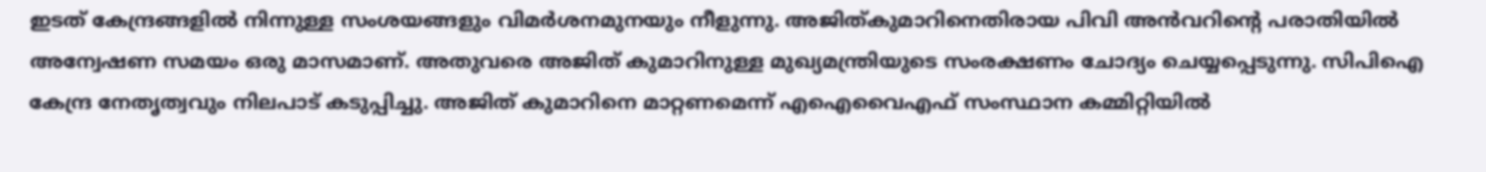ഇടത് കേന്ദ്രങ്ങളില്‍ നിന്നുള്ള സംശയങ്ങളും വിമര്‍ശനമുനയും നീളുന്നു. അജിത്കുമാറിനെതിരായ പിവി അന്‍വറിന്റെ പരാതിയില്‍ അന്വേഷണ സമയം ഒരു മാസമാണ്. അതുവരെ അജിത് കുമാറിനുള്ള മുഖ്യമന്ത്രിയുടെ സംരക്ഷണം ചോദ്യം ചെയ്യപ്പെടുന്നു. സിപിഐ കേന്ദ്ര നേതൃത്വവും നിലപാട് കടുപ്പിച്ചു. അജിത് കുമാറിനെ മാറ്റണമെന്ന് എഐവൈഎഫ് സംസ്ഥാന കമ്മിറ്റിയില്‍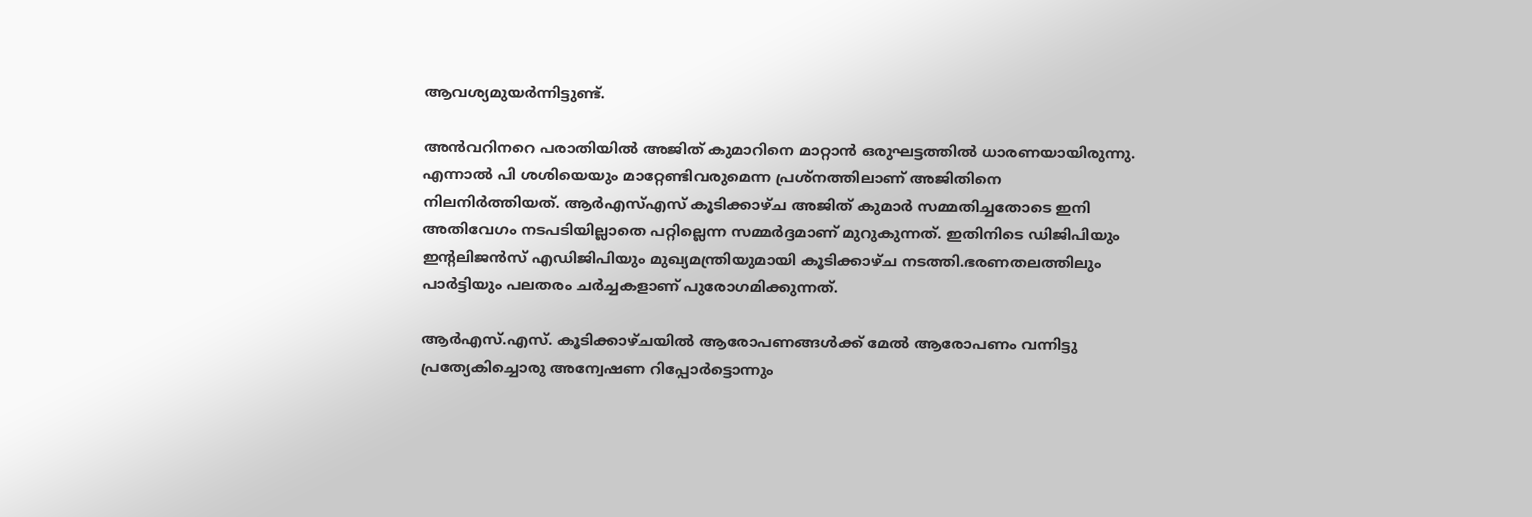ആവശ്യമുയര്‍ന്നിട്ടുണ്ട്.

അന്‍വറിനറെ പരാതിയില്‍ അജിത് കുമാറിനെ മാറ്റാന്‍ ഒരുഘട്ടത്തില്‍ ധാരണയായിരുന്നു. എന്നാല്‍ പി ശശിയെയും മാറ്റേണ്ടിവരുമെന്ന പ്രശ്‌നത്തിലാണ് അജിതിനെ നിലനിര്‍ത്തിയത്. ആര്‍എസ്എസ് കൂടിക്കാഴ്ച അജിത് കുമാര്‍ സമ്മതിച്ചതോടെ ഇനി അതിവേഗം നടപടിയില്ലാതെ പറ്റില്ലെന്ന സമ്മര്‍ദ്ദമാണ് മുറുകുന്നത്. ഇതിനിടെ ഡിജിപിയും ഇന്റലിജന്‍സ് എഡിജിപിയും മുഖ്യമന്ത്രിയുമായി കൂടിക്കാഴ്ച നടത്തി.ഭരണതലത്തിലും പാര്‍ട്ടിയും പലതരം ചര്‍ച്ചകളാണ് പുരോഗമിക്കുന്നത്.

ആര്‍എസ്.എസ്. കൂടിക്കാഴ്ചയില്‍ ആരോപണങ്ങള്‍ക്ക് മേല്‍ ആരോപണം വന്നിട്ടു പ്രത്യേകിച്ചൊരു അന്വേഷണ റിപ്പോര്‍ട്ടൊന്നും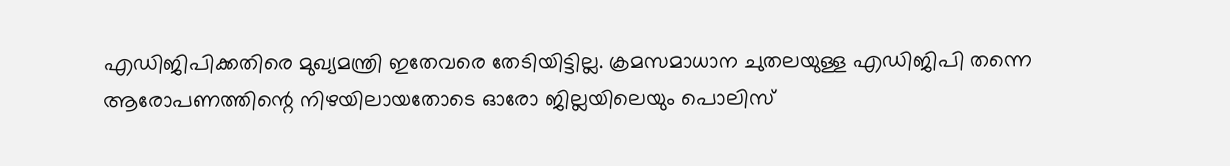എഡിജിപിക്കതിരെ മുഖ്യമന്ത്രി ഇതേവരെ തേടിയിട്ടില്ല. ക്രമസമാധാന ചുതലയുള്ള എഡിജിപി തന്നെ ആരോപണത്തിന്റെ നിഴയിലായതോടെ ഓരോ ജില്ലയിലെയും പൊലിസ്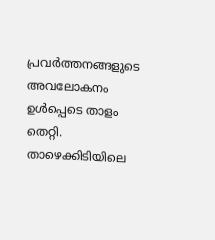പ്രവര്‍ത്തനങ്ങളുടെ അവലോകനം ഉള്‍പ്പെടെ താളം തെറ്റി. താഴെക്കിടിയിലെ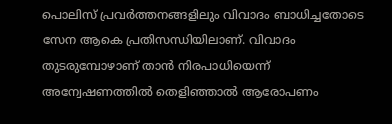പൊലിസ് പ്രവര്‍ത്തനങ്ങളിലും വിവാദം ബാധിച്ചതോടെ സേന ആകെ പ്രതിസന്ധിയിലാണ്. വിവാദം തുടരുമ്പോഴാണ് താന്‍ നിരപാധിയെന്ന് അന്വേഷണത്തില്‍ തെളിഞ്ഞാല്‍ ആരോപണം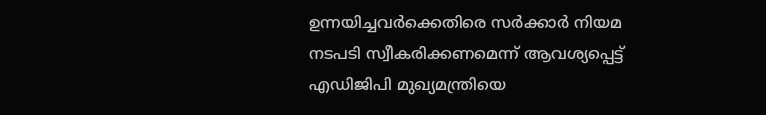ഉന്നയിച്ചവര്‍ക്കെതിരെ സര്‍ക്കാര്‍ നിയമ നടപടി സ്വീകരിക്കണമെന്ന് ആവശ്യപ്പെട്ട് എഡിജിപി മുഖ്യമന്ത്രിയെ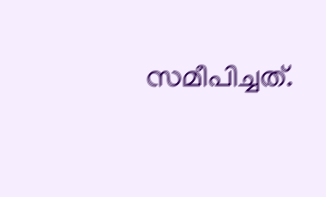സമീപിച്ചത്.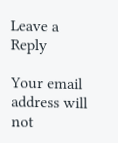Leave a Reply

Your email address will not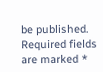be published. Required fields are marked *